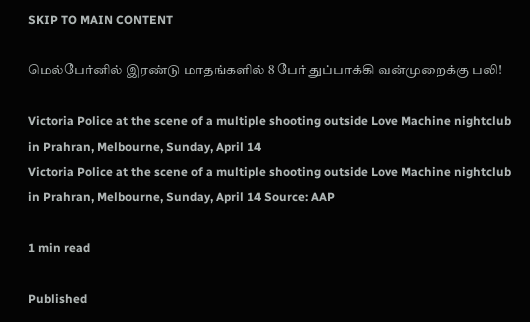SKIP TO MAIN CONTENT

மெல்பேர்னில் இரண்டு மாதங்களில் 8 பேர் துப்பாக்கி வன்முறைக்கு பலி!

Victoria Police at the scene of a multiple shooting outside Love Machine nightclub in Prahran, Melbourne, Sunday, April 14
Victoria Police at the scene of a multiple shooting outside Love Machine nightclub in Prahran, Melbourne, Sunday, April 14 Source: AAP

1 min read

Published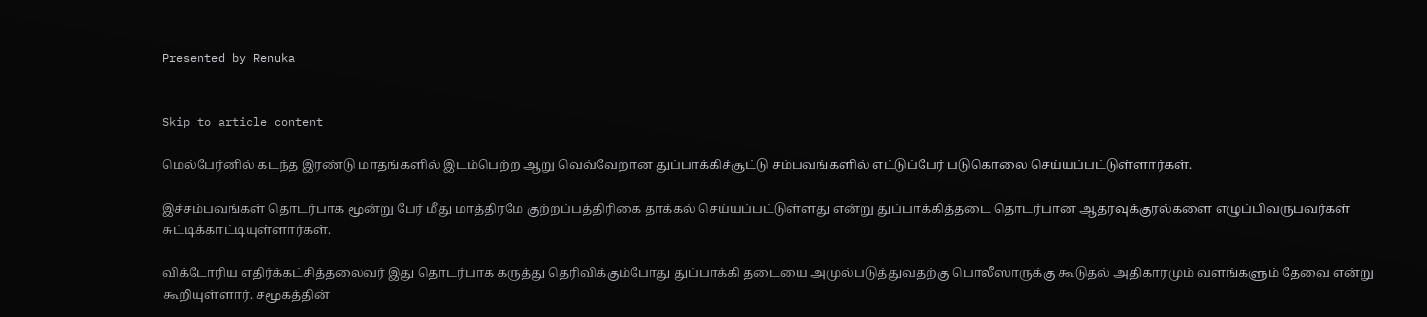Presented by Renuka


Skip to article content

மெல்பேர்னில் கடந்த இரண்டு மாதங்களில் இடம்பெற்ற ஆறு வெவ்வேறான துப்பாக்கிச்சூட்டு சம்பவங்களில் எட்டுப்பேர் படுகொலை செய்யப்பட்டுள்ளார்கள்.

இச்சம்பவங்கள் தொடர்பாக மூன்று பேர் மீது மாத்திரமே குற்றப்பத்திரிகை தாக்கல் செய்யப்பட்டுள்ளது என்று துப்பாக்கித்தடை தொடர்பான ஆதரவுக்குரல்களை எழுப்பிவருபவர்கள் சுட்டிக்காட்டியுள்ளார்கள்.

விக்டோரிய எதிர்க்கட்சித்தலைவர் இது தொடர்பாக கருத்து தெரிவிக்கும்போது துப்பாக்கி தடையை அமுல்படுத்துவதற்கு பொலீஸாருக்கு கூடுதல் அதிகாரமும் வளங்களும் தேவை என்று கூறியுள்ளார். சமூகத்தின்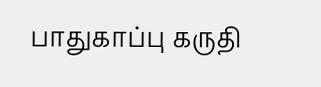பாதுகாப்பு கருதி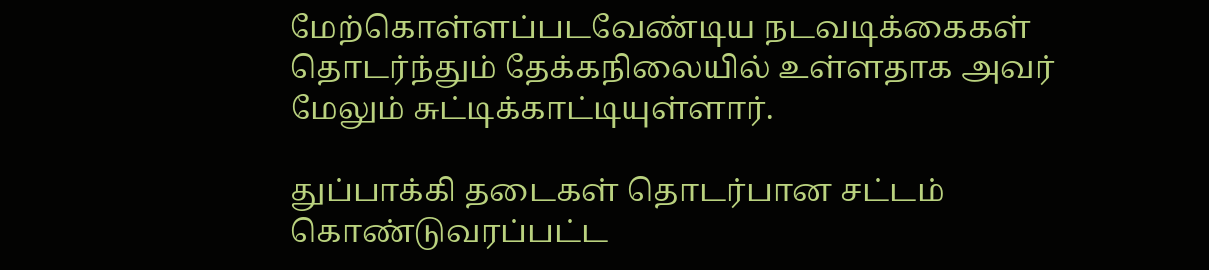மேற்கொள்ளப்படவேண்டிய நடவடிக்கைகள் தொடர்ந்தும் தேக்கநிலையில் உள்ளதாக அவர் மேலும் சுட்டிக்காட்டியுள்ளார்.

துப்பாக்கி தடைகள் தொடர்பான சட்டம் கொண்டுவரப்பட்ட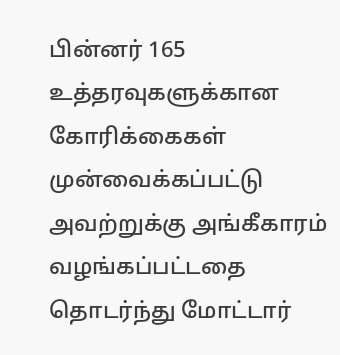பின்னர் 165 உத்தரவுகளுக்கான கோரிக்கைகள் முன்வைக்கப்பட்டு அவற்றுக்கு அங்கீகாரம் வழங்கப்பட்டதை தொடர்ந்து மோட்டார்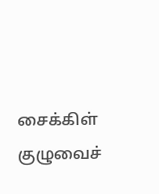சைக்கிள் குழுவைச்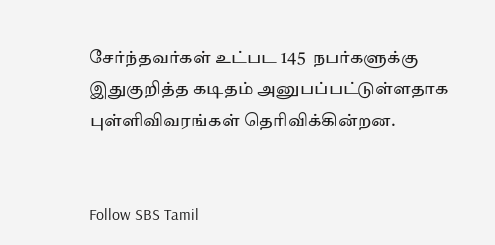சேர்ந்தவர்கள் உட்பட 145  நபர்களுக்கு இதுகுறித்த கடிதம் அனுபப்பட்டுள்ளதாக புள்ளிவிவரங்கள் தெரிவிக்கின்றன.


Follow SBS Tamil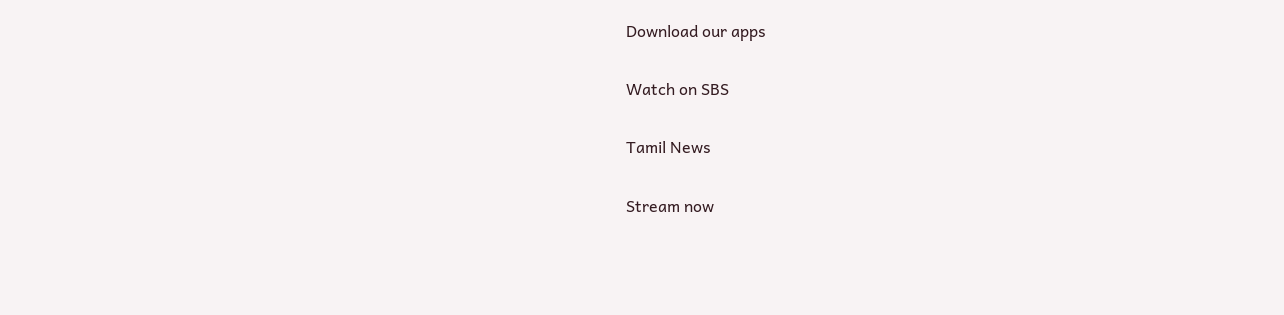Download our apps

Watch on SBS

Tamil News

Stream now